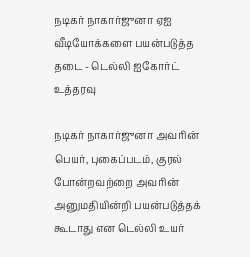நடிகர் நாகார்ஜுனா ஏஐ வீடியோக்களை பயன்படுத்த தடை - டெல்லி ஐகோர்ட் உத்தரவு

நடிகர் நாகார்ஜுனா அவரின் பெயர், புகைப்படம், குரல் போன்றவற்றை அவரின் அனுமதியின்றி பயன்படுத்தக் கூடாது என டெல்லி உயர்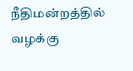நீதிமன்றத்தில் வழக்கு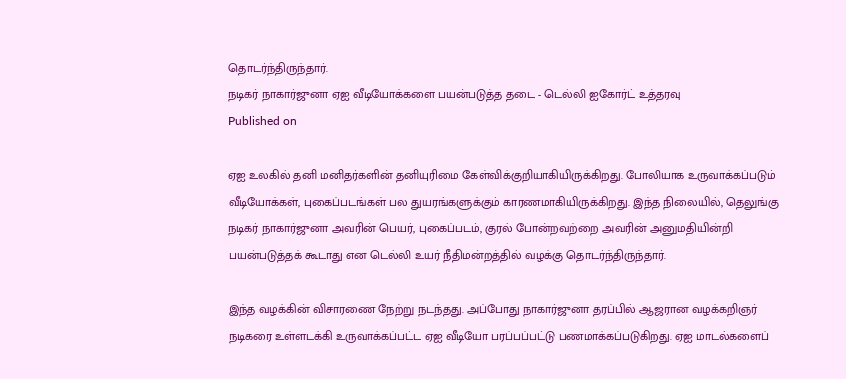தொடர்ந்திருந்தார்.
நடிகர் நாகார்ஜுனா ஏஐ வீடியோக்களை பயன்படுத்த தடை - டெல்லி ஐகோர்ட் உத்தரவு
Published on

ஏஐ உலகில் தனி மனிதர்களின் தனியுரிமை கேள்விக்குறியாகியிருக்கிறது. போலியாக உருவாக்கப்படும் வீடியோக்கள், புகைப்படங்கள் பல துயரங்களுக்கும் காரணமாகியிருக்கிறது. இந்த நிலையில், தெலுங்கு நடிகர் நாகார்ஜுனா அவரின் பெயர், புகைப்படம், குரல் போன்றவற்றை அவரின் அனுமதியின்றி பயன்படுத்தக் கூடாது என டெல்லி உயர் நீதிமன்றத்தில் வழக்கு தொடர்ந்திருந்தார்.

இந்த வழக்கின் விசாரணை நேற்று நடந்தது. அப்போது நாகார்ஜுனா தரப்பில் ஆஜரான வழக்கறிஞர் நடிகரை உள்ளடக்கி உருவாக்கப்பட்ட ஏஐ வீடியோ பரப்பப்பட்டு பணமாக்கப்படுகிறது. ஏஐ மாடல்களைப்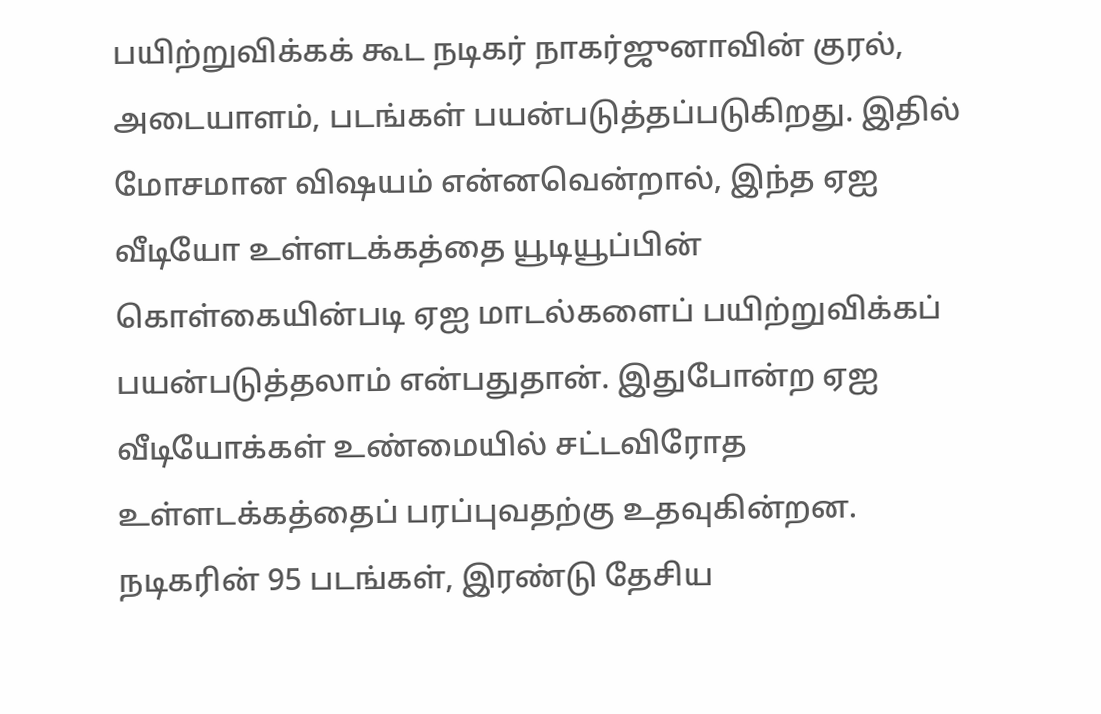பயிற்றுவிக்கக் கூட நடிகர் நாகர்ஜுனாவின் குரல், அடையாளம், படங்கள் பயன்படுத்தப்படுகிறது. இதில் மோசமான விஷயம் என்னவென்றால், இந்த ஏஐ வீடியோ உள்ளடக்கத்தை யூடியூப்பின் கொள்கையின்படி ஏஐ மாடல்களைப் பயிற்றுவிக்கப் பயன்படுத்தலாம் என்பதுதான். இதுபோன்ற ஏஐ வீடியோக்கள் உண்மையில் சட்டவிரோத உள்ளடக்கத்தைப் பரப்புவதற்கு உதவுகின்றன. நடிகரின் 95 படங்கள், இரண்டு தேசிய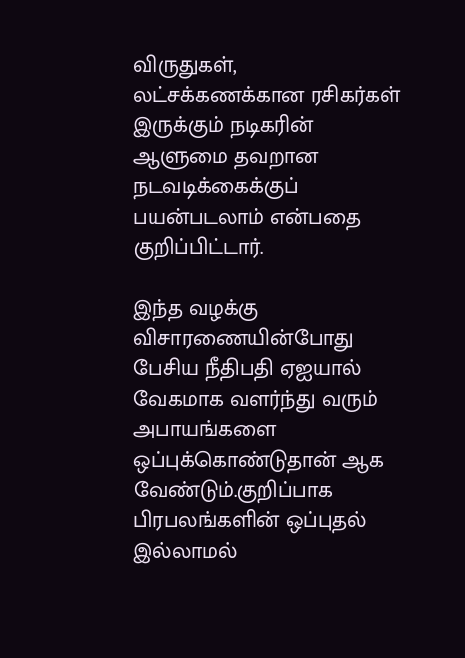விருதுகள், லட்சக்கணக்கான ரசிகர்கள் இருக்கும் நடிகரின் ஆளுமை தவறான நடவடிக்கைக்குப் பயன்படலாம் என்பதை குறிப்பிட்டார்.

இந்த வழக்கு விசாரணையின்போது பேசிய நீதிபதி ஏஐயால் வேகமாக வளர்ந்து வரும் அபாயங்களை ஒப்புக்கொண்டுதான் ஆக வேண்டும்.குறிப்பாக பிரபலங்களின் ஒப்புதல் இல்லாமல்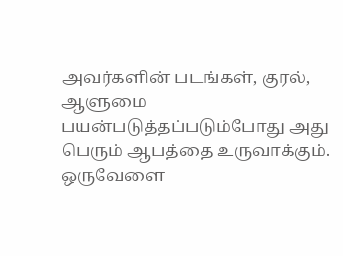அவர்களின் படங்கள், குரல், ஆளுமை பயன்படுத்தப்படும்போது அது பெரும் ஆபத்தை உருவாக்கும். ஒருவேளை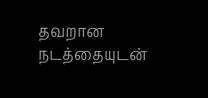தவறான நடத்தையுடன்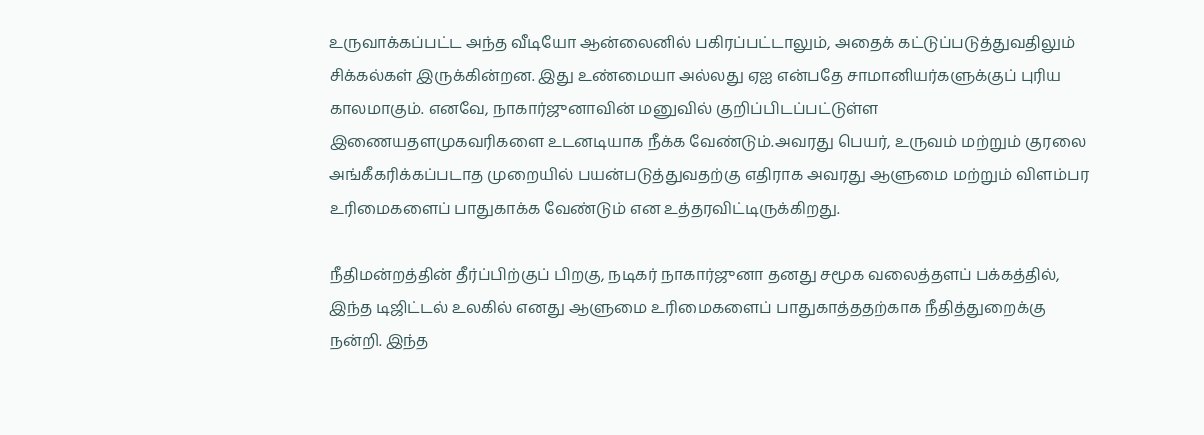உருவாக்கப்பட்ட அந்த வீடியோ ஆன்லைனில் பகிரப்பட்டாலும், அதைக் கட்டுப்படுத்துவதிலும் சிக்கல்கள் இருக்கின்றன. இது உண்மையா அல்லது ஏஐ என்பதே சாமானியர்களுக்குப் புரிய காலமாகும். எனவே, நாகார்ஜுனாவின் மனுவில் குறிப்பிடப்பட்டுள்ள இணையதளமுகவரிகளை உடனடியாக நீக்க வேண்டும்.அவரது பெயர், உருவம் மற்றும் குரலை அங்கீகரிக்கப்படாத முறையில் பயன்படுத்துவதற்கு எதிராக அவரது ஆளுமை மற்றும் விளம்பர உரிமைகளைப் பாதுகாக்க வேண்டும் என உத்தரவிட்டிருக்கிறது.

நீதிமன்றத்தின் தீர்ப்பிற்குப் பிறகு, நடிகர் நாகார்ஜுனா தனது சமூக வலைத்தளப் பக்கத்தில், இந்த டிஜிட்டல் உலகில் எனது ஆளுமை உரிமைகளைப் பாதுகாத்ததற்காக நீதித்துறைக்கு நன்றி. இந்த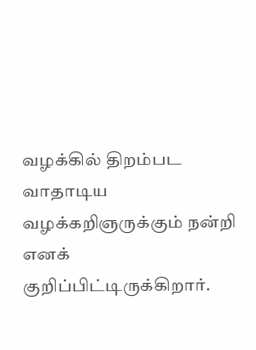வழக்கில் திறம்பட வாதாடிய வழக்கறிஞருக்கும் நன்றி எனக் குறிப்பிட்டிருக்கிறார்.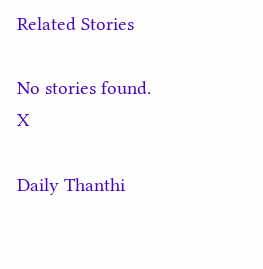Related Stories

No stories found.
X

Daily Thanthi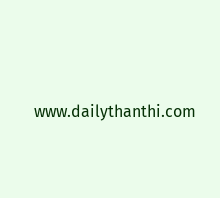www.dailythanthi.com